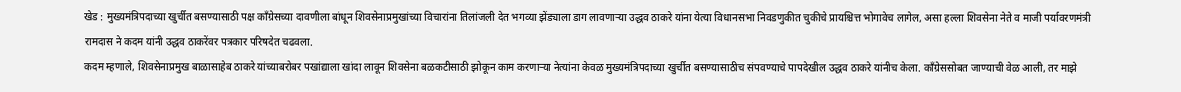खेड : मुख्यमंत्रिपदाच्या खुर्चीत बसण्यासाठी पक्ष काँग्रेसच्या दावणीला बांधून शिवसेनाप्रमुखांच्या विचारांना तिलांजली देत भगव्या झेंड्याला डाग लावणाऱ्या उद्धव ठाकरे यांना येत्या विधानसभा निवडणुकीत चुकीचे प्रायश्चित्त भोगावेच लागेल, असा हल्ला शिवसेना नेते व माजी पर्यावरणमंत्री रामदास ने कदम यांनी उद्धव ठाकरेंवर पत्रकार परिषदेत चढवला.
कदम म्हणाले, शिवसेनाप्रमुख बाळासाहेब ठाकरे यांच्याबरोबर पखांद्याला खांदा लावून शिवसेना बळकटीसाठी झोकून काम करणाऱ्या नेत्यांना केवळ मुख्यमंत्रिपदाच्या खुर्चीत बसण्यासाठीच संपवण्याचे पापदेखील उद्धव ठाकरे यांनीच केला. काँग्रेससोबत जाण्याची वेळ आली, तर माझे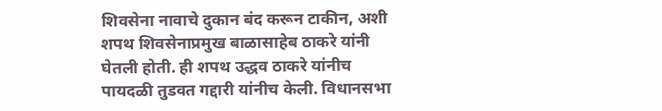शिवसेना नावाचे दुकान बंद करून टाकीन, अशी शपथ शिवसेनाप्रमुख बाळासाहेब ठाकरे यांनी घेतली होती. ही शपथ उद्धव ठाकरे यांनीच पायदळी तुडवत गद्दारी यांनीच केली. विधानसभा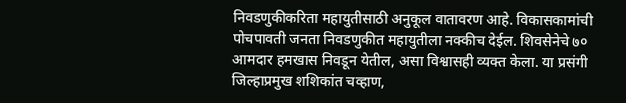निवडणुकीकरिता महायुतीसाठी अनुकूल वातावरण आहे. विकासकामांची पोचपावती जनता निवडणुकीत महायुतीला नक्कीच देईल. शिवसेनेचे ७० आमदार हमखास निवडून येतील, असा विश्वासही व्यक्त केला. या प्रसंगी जिल्हाप्रमुख शशिकांत चव्हाण,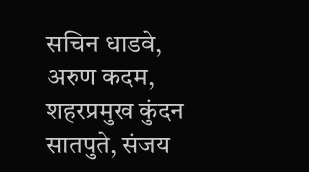सचिन धाडवे, अरुण कदम, शहरप्रमुख कुंदन सातपुते, संजय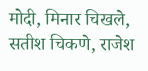मोदी, मिनार चिखले, सतीश चिकणे, राजेश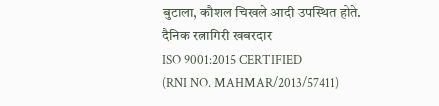बुटाला, कौशल चिखले आदी उपस्थित होते.
दैनिक रत्नागिरी खबरदार
ISO 9001:2015 CERTIFIED
(RNI NO. MAHMAR/2013/57411)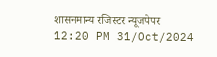शासनमान्य रजिस्टर न्यूजपेपर
12:20 PM 31/Oct/2024